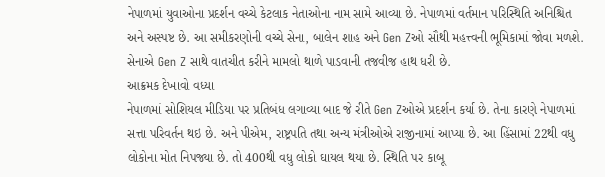નેપાળમાં યુવાઓના પ્રદર્શન વચ્ચે કેટલાક નેતાઓના નામ સામે આવ્યા છે. નેપાળમાં વર્તમાન પરિસ્થિતિ અનિશ્ચિત અને અસ્પષ્ટ છે. આ સમીકરણોની વચ્ચે સેના, બાલેન શાહ અને Gen Zઓ સૌથી મહત્ત્વની ભૂમિકામાં જોવા મળશે. સેનાએ Gen Z સાથે વાતચીત કરીને મામલો થાળે પાડવાની તજવીજ હાથ ધરી છે.
આક્રમક દેખાવો વધ્યા
નેપાળમાં સોશિયલ મીડિયા પર પ્રતિબંધ લગાવ્યા બાદ જે રીતે Gen Zઓએ પ્રદર્શન કર્યા છે. તેના કારણે નેપાળમાં સત્તા પરિવર્તન થઇ છે. અને પીએમ, રાષ્ટ્રપતિ તથા અન્ય મંત્રીઓએ રાજીનામાં આપ્યા છે. આ હિંસામાં 22થી વધુ લોકોના મોત નિપજ્યા છે. તો 400થી વધુ લોકો ઘાયલ થયા છે. સ્થિતિ પર કાબૂ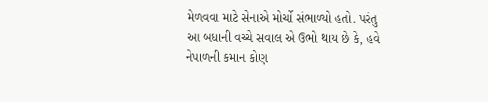મેળવવા માટે સેનાએ મોર્ચો સંભાળ્યો હતો. પરંતુ આ બધાની વચ્ચે સવાલ એ ઉભો થાય છે કે, હવે નેપાળની કમાન કોણ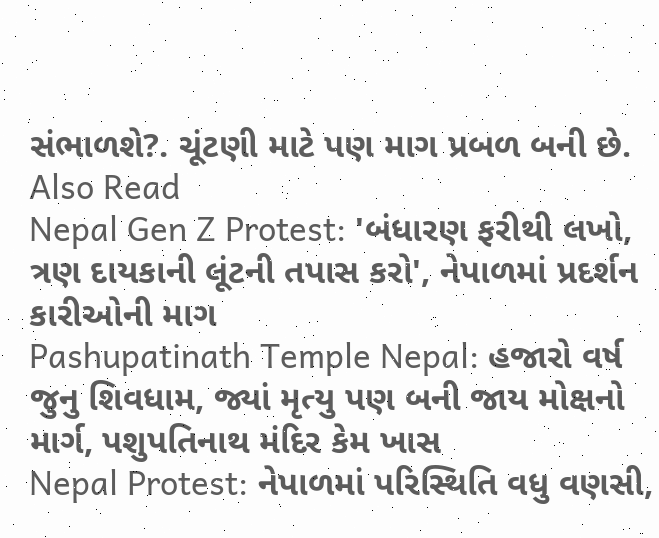સંભાળશે?. ચૂંટણી માટે પણ માગ પ્રબળ બની છે.
Also Read
Nepal Gen Z Protest: 'બંધારણ ફરીથી લખો, ત્રણ દાયકાની લૂંટની તપાસ કરો', નેપાળમાં પ્રદર્શન કારીઓની માગ
Pashupatinath Temple Nepal: હજારો વર્ષ જુનુ શિવધામ, જ્યાં મૃત્યુ પણ બની જાય મોક્ષનો માર્ગ, પશુપતિનાથ મંદિર કેમ ખાસ
Nepal Protest: નેપાળમાં પરિસ્થિતિ વધુ વણસી,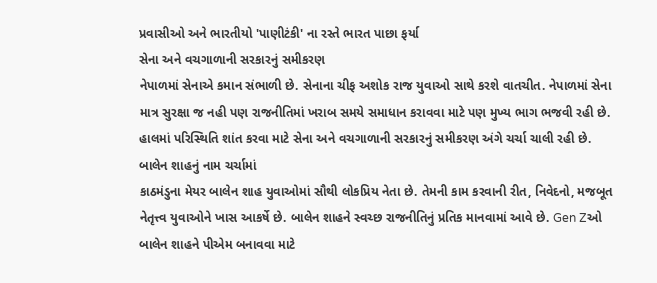પ્રવાસીઓ અને ભારતીયો 'પાણીટંકી' ના રસ્તે ભારત પાછા ફર્યા
સેના અને વચગાળાની સરકારનું સમીકરણ
નેપાળમાં સેનાએ કમાન સંભાળી છે. સેનાના ચીફ અશોક રાજ યુવાઓ સાથે કરશે વાતચીત. નેપાળમાં સેના માત્ર સુરક્ષા જ નહી પણ રાજનીતિમાં ખરાબ સમયે સમાધાન કરાવવા માટે પણ મુખ્ય ભાગ ભજવી રહી છે. હાલમાં પરિસ્થિતિ શાંત કરવા માટે સેના અને વચગાળાની સરકારનું સમીકરણ અંગે ચર્ચા ચાલી રહી છે.
બાલેન શાહનું નામ ચર્ચામાં
કાઠમંડુના મેયર બાલેન શાહ યુવાઓમાં સૌથી લોકપ્રિય નેતા છે. તેમની કામ કરવાની રીત, નિવેદનો, મજબૂત નેતૃત્ત્વ યુવાઓને ખાસ આકર્ષે છે. બાલેન શાહને સ્વચ્છ રાજનીતિનું પ્રતિક માનવામાં આવે છે. Gen Zઓ બાલેન શાહને પીએમ બનાવવા માટે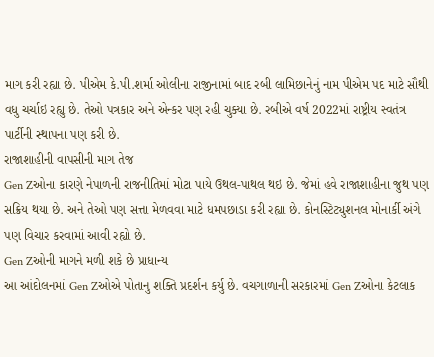માગ કરી રહ્યા છે. પીએમ કે.પી.શર્મા ઓલીના રાજીનામાં બાદ રબી લામિછાનેનું નામ પીએમ પદ માટે સૌથી વધુ ચર્ચાઇ રહ્યુ છે. તેઓ પત્રકાર અને એન્કર પણ રહી ચુક્યા છે. રબીએ વર્ષ 2022માં રાષ્ટ્રીય સ્વતંત્ર પાર્ટીની સ્થાપના પણ કરી છે.
રાજાશાહીની વાપસીની માગ તેજ
Gen Zઓના કારણે નેપાળની રાજનીતિમાં મોટા પાયે ઉથલ-પાથલ થઇ છે. જેમાં હવે રાજાશાહીના જુથ પણ સક્રિય થયા છે. અને તેઓ પણ સત્તા મેળવવા માટે ધમપછાડા કરી રહ્યા છે. કોનસ્ટિટ્યુશનલ મોનાર્કી અંગે પણ વિચાર કરવામાં આવી રહ્યો છે.
Gen Zઓની માગને મળી શકે છે પ્રાધાન્ય
આ આંદોલનમાં Gen Zઓએ પોતાનુ શક્તિ પ્રદર્શન કર્યુ છે. વચગાળાની સરકારમાં Gen Zઓના કેટલાક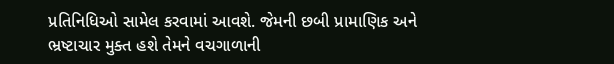પ્રતિનિધિઓ સામેલ કરવામાં આવશે. જેમની છબી પ્રામાણિક અને ભ્રષ્ટાચાર મુક્ત હશે તેમને વચગાળાની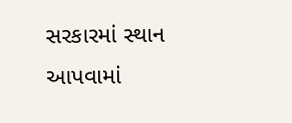સરકારમાં સ્થાન આપવામાં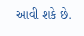આવી શકે છે.